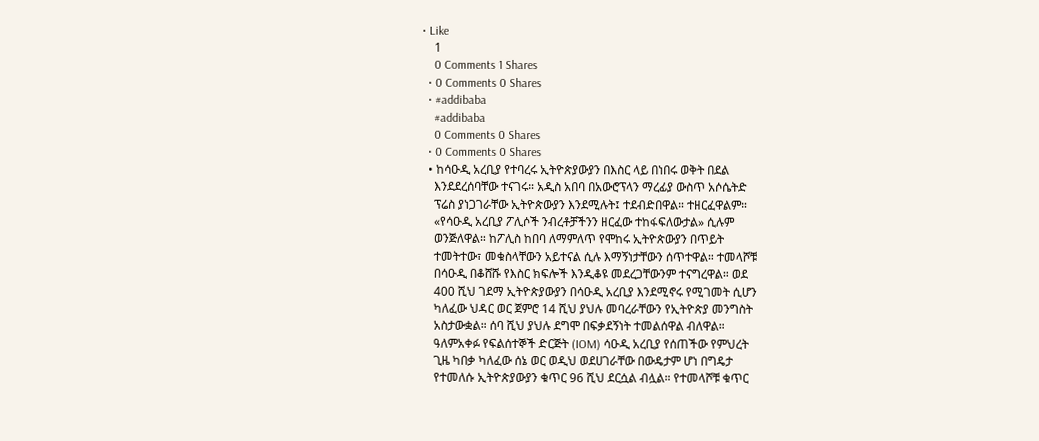• Like
    1
    0 Comments 1 Shares
  • 0 Comments 0 Shares
  • #addibaba
    #addibaba
    0 Comments 0 Shares
  • 0 Comments 0 Shares
  • ከሳዑዲ አረቢያ የተባረሩ ኢትዮጵያውያን በእስር ላይ በነበሩ ወቅት በደል
    እንደደረሰባቸው ተናገሩ። አዲስ አበባ በአውሮፕላን ማረፊያ ውስጥ አሶሴትድ
    ፕሬስ ያነጋገራቸው ኢትዮጵውያን እንደሚሉት፤ ተደብድበዋል። ተዘርፈዋልም።
    «የሳዑዲ አረቢያ ፖሊሶች ንብረቶቻችንን ዘርፈው ተከፋፍለውታል» ሲሉም
    ወንጅለዋል። ከፖሊስ ከበባ ለማምለጥ የሞከሩ ኢትዮጵውያን በጥይት
    ተመትተው፣ መቁስላቸውን አይተናል ሲሉ እማኝነታቸውን ሰጥተዋል። ተመላሾቹ
    በሳዑዲ በቆሸሹ የእስር ክፍሎች እንዲቆዩ መደረጋቸውንም ተናግረዋል። ወደ
    400 ሺህ ገደማ ኢትዮጵያውያን በሳዑዲ አረቢያ እንደሚኖሩ የሚገመት ሲሆን
    ካለፈው ህዳር ወር ጀምሮ 14 ሺህ ያህሉ መባረራቸውን የኢትዮጵያ መንግስት
    አስታውቋል። ሰባ ሺህ ያህሉ ደግሞ በፍቃደኝነት ተመልሰዋል ብለዋል።
    ዓለምአቀፉ የፍልሰተኞች ድርጅት (IOM) ሳዑዲ አረቢያ የሰጠችው የምህረት
    ጊዜ ካበቃ ካለፈው ሰኔ ወር ወዲህ ወደሀገራቸው በውዴታም ሆነ በግዴታ
    የተመለሱ ኢትዮጵያውያን ቁጥር 96 ሺህ ደርሷል ብሏል። የተመላሾቹ ቁጥር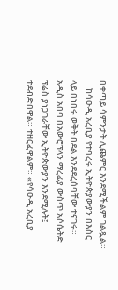በቀጣይ ሳምንታት ሊጨምር እንደሚችልም ገልጿል።
    ከሳዑዲ አረቢያ የተባረሩ ኢትዮጵያውያን በእስር ላይ በነበሩ ወቅት በደል እንደደረሰባቸው ተናገሩ። አዲስ አበባ በአውሮፕላን ማረፊያ ውስጥ አሶሴትድ ፕሬስ ያነጋገራቸው ኢትዮጵውያን እንደሚሉት፤ ተደብድበዋል። ተዘርፈዋልም። «የሳዑዲ አረቢያ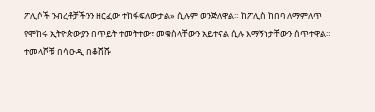ፖሊሶች ንብረቶቻችንን ዘርፈው ተከፋፍለውታል» ሲሉም ወንጅለዋል። ከፖሊስ ከበባ ለማምለጥ የሞከሩ ኢትዮጵውያን በጥይት ተመትተው፣ መቁስላቸውን አይተናል ሲሉ እማኝነታቸውን ሰጥተዋል። ተመላሾቹ በሳዑዲ በቆሸሹ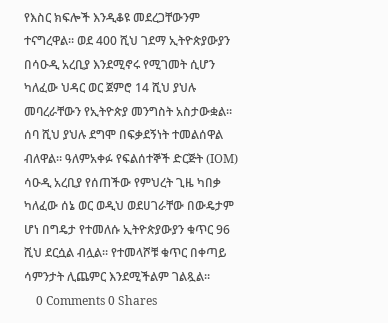የእስር ክፍሎች እንዲቆዩ መደረጋቸውንም ተናግረዋል። ወደ 400 ሺህ ገደማ ኢትዮጵያውያን በሳዑዲ አረቢያ እንደሚኖሩ የሚገመት ሲሆን ካለፈው ህዳር ወር ጀምሮ 14 ሺህ ያህሉ መባረራቸውን የኢትዮጵያ መንግስት አስታውቋል። ሰባ ሺህ ያህሉ ደግሞ በፍቃደኝነት ተመልሰዋል ብለዋል። ዓለምአቀፉ የፍልሰተኞች ድርጅት (IOM) ሳዑዲ አረቢያ የሰጠችው የምህረት ጊዜ ካበቃ ካለፈው ሰኔ ወር ወዲህ ወደሀገራቸው በውዴታም ሆነ በግዴታ የተመለሱ ኢትዮጵያውያን ቁጥር 96 ሺህ ደርሷል ብሏል። የተመላሾቹ ቁጥር በቀጣይ ሳምንታት ሊጨምር እንደሚችልም ገልጿል።
    0 Comments 0 Shares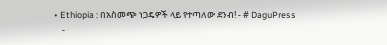• Ethiopia : በአስመጭ ነጋዴዎች ላይ የተጣለው ደንብ! - # DaguPress
    -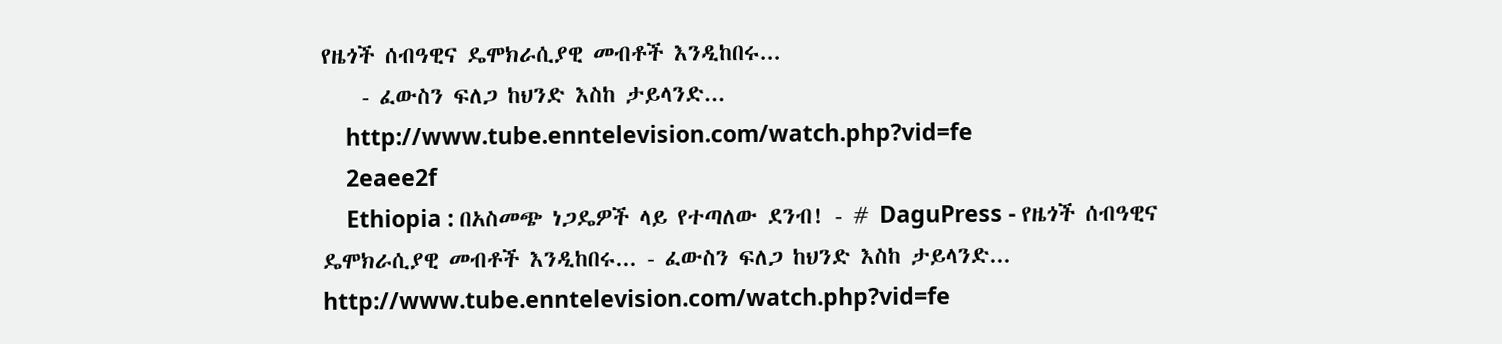የዜጎች ሰብዓዊና ዴሞክራሲያዊ መብቶች እንዲከበሩ...
    - ፈውስን ፍለጋ ከህንድ እስከ ታይላንድ...
    http://www.tube.enntelevision.com/watch.php?vid=fe
    2eaee2f
    Ethiopia : በአስመጭ ነጋዴዎች ላይ የተጣለው ደንብ! - # DaguPress - የዜጎች ሰብዓዊና ዴሞክራሲያዊ መብቶች እንዲከበሩ... - ፈውስን ፍለጋ ከህንድ እስከ ታይላንድ... http://www.tube.enntelevision.com/watch.php?vid=fe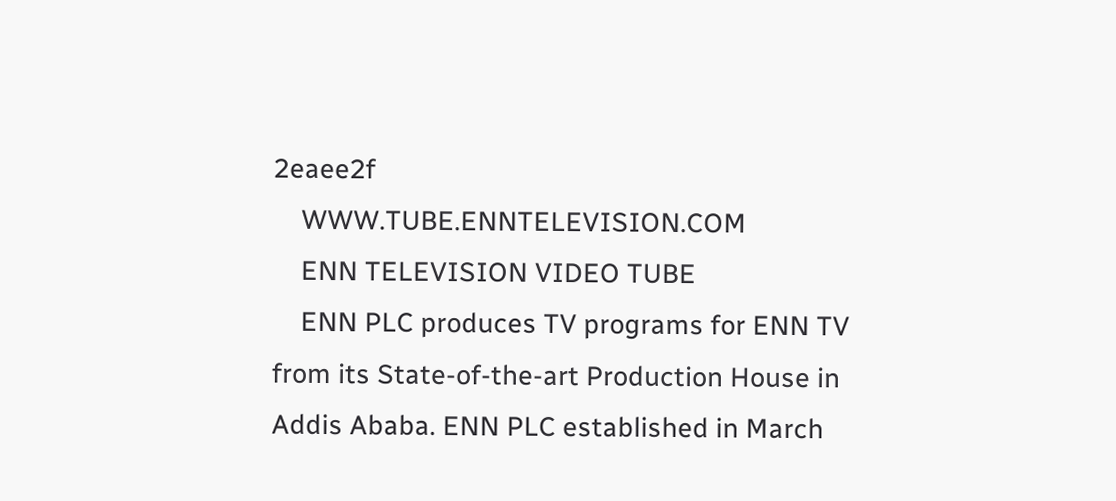2eaee2f
    WWW.TUBE.ENNTELEVISION.COM
    ENN TELEVISION VIDEO TUBE
    ENN PLC produces TV programs for ENN TV from its State-of-the-art Production House in Addis Ababa. ENN PLC established in March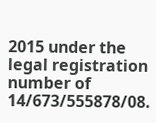2015 under the legal registration number of 14/673/555878/08.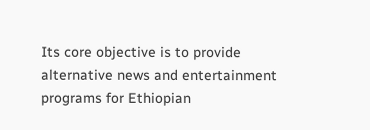Its core objective is to provide alternative news and entertainment programs for Ethiopian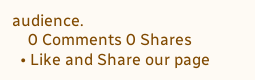audience.
    0 Comments 0 Shares
  • Like and Share our page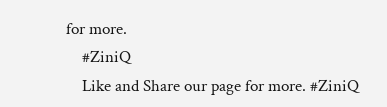for more.
    #ZiniQ
    Like and Share our page for more. #ZiniQ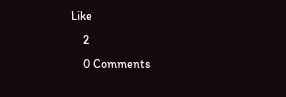Like
    2
    0 Comments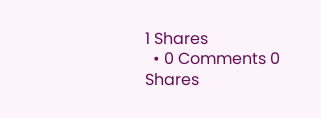1 Shares
  • 0 Comments 0 Shares